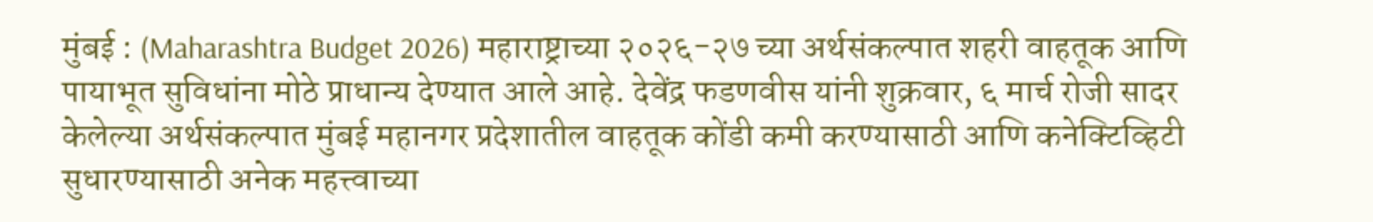मुंबई : (Maharashtra Budget 2026) महाराष्ट्राच्या २०२६-२७ च्या अर्थसंकल्पात शहरी वाहतूक आणि पायाभूत सुविधांना मोठे प्राधान्य देण्यात आले आहे. देवेंद्र फडणवीस यांनी शुक्रवार, ६ मार्च रोजी सादर केलेल्या अर्थसंकल्पात मुंबई महानगर प्रदेशातील वाहतूक कोंडी कमी करण्यासाठी आणि कनेक्टिव्हिटी सुधारण्यासाठी अनेक महत्त्वाच्या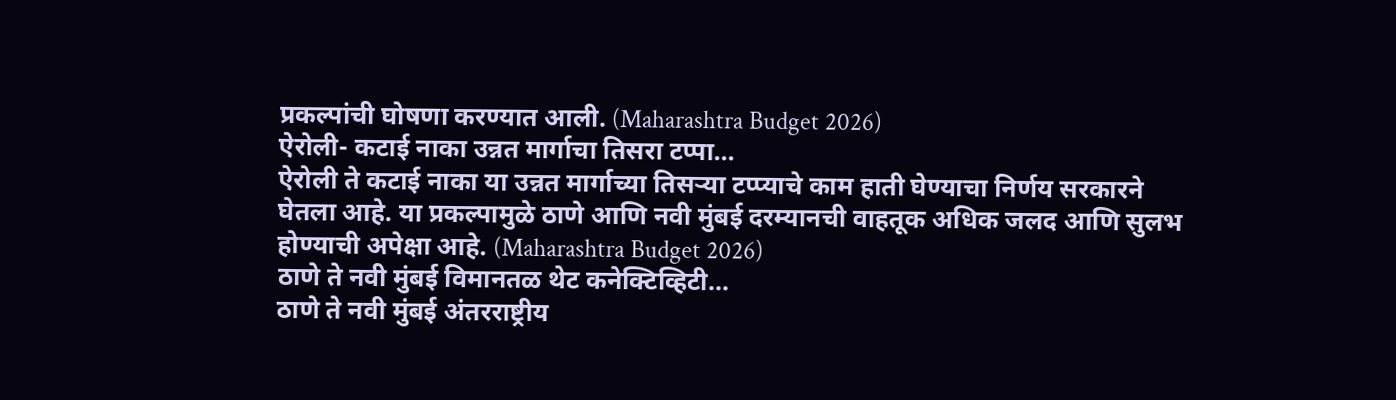प्रकल्पांची घोषणा करण्यात आली. (Maharashtra Budget 2026)
ऐरोली- कटाई नाका उन्नत मार्गाचा तिसरा टप्पा...
ऐरोली ते कटाई नाका या उन्नत मार्गाच्या तिसऱ्या टप्प्याचे काम हाती घेण्याचा निर्णय सरकारने घेतला आहे. या प्रकल्पामुळे ठाणे आणि नवी मुंबई दरम्यानची वाहतूक अधिक जलद आणि सुलभ होण्याची अपेक्षा आहे. (Maharashtra Budget 2026)
ठाणे ते नवी मुंबई विमानतळ थेट कनेक्टिव्हिटी...
ठाणे ते नवी मुंबई अंतरराष्ट्रीय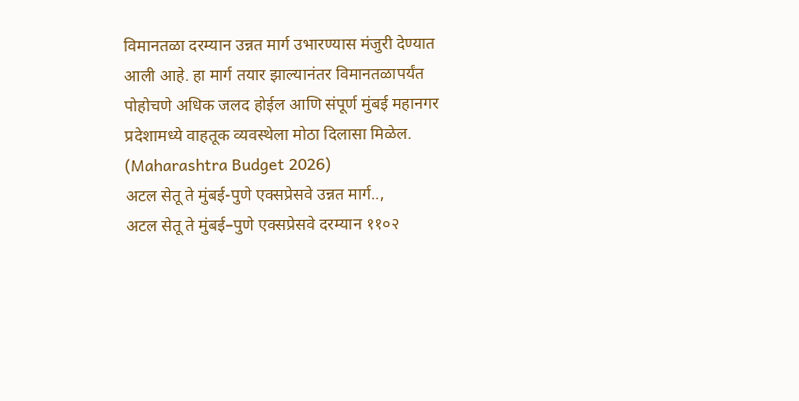विमानतळा दरम्यान उन्नत मार्ग उभारण्यास मंजुरी देण्यात आली आहे. हा मार्ग तयार झाल्यानंतर विमानतळापर्यंत पोहोचणे अधिक जलद होईल आणि संपूर्ण मुंबई महानगर प्रदेशामध्ये वाहतूक व्यवस्थेला मोठा दिलासा मिळेल. (Maharashtra Budget 2026)
अटल सेतू ते मुंबई-पुणे एक्सप्रेसवे उन्नत मार्ग..,
अटल सेतू ते मुंबई–पुणे एक्सप्रेसवे दरम्यान ११०२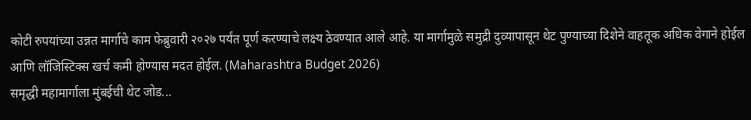कोटी रुपयांच्या उन्नत मार्गाचे काम फेब्रुवारी २०२७ पर्यंत पूर्ण करण्याचे लक्ष्य ठेवण्यात आले आहे. या मार्गामुळे समुद्री दुव्यापासून थेट पुण्याच्या दिशेने वाहतूक अधिक वेगाने होईल आणि लॉजिस्टिक्स खर्च कमी होण्यास मदत होईल. (Maharashtra Budget 2026)
समृद्धी महामार्गाला मुंबईची थेट जोड...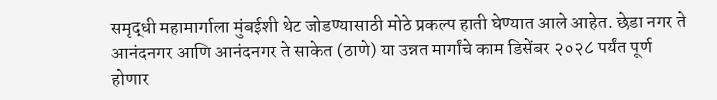समृद्धी महामार्गाला मुंबईशी थेट जोडण्यासाठी मोठे प्रकल्प हाती घेण्यात आले आहेत. छेडा नगर ते आनंदनगर आणि आनंदनगर ते साकेत (ठाणे) या उन्नत मार्गांचे काम डिसेंबर २०२८ पर्यंत पूर्ण होणार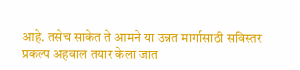आहे. तसेच साकेत ते आमने या उन्नत मार्गासाठी सविस्तर प्रकल्प अहवाल तयार केला जात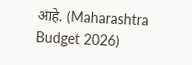आहे. (Maharashtra Budget 2026)